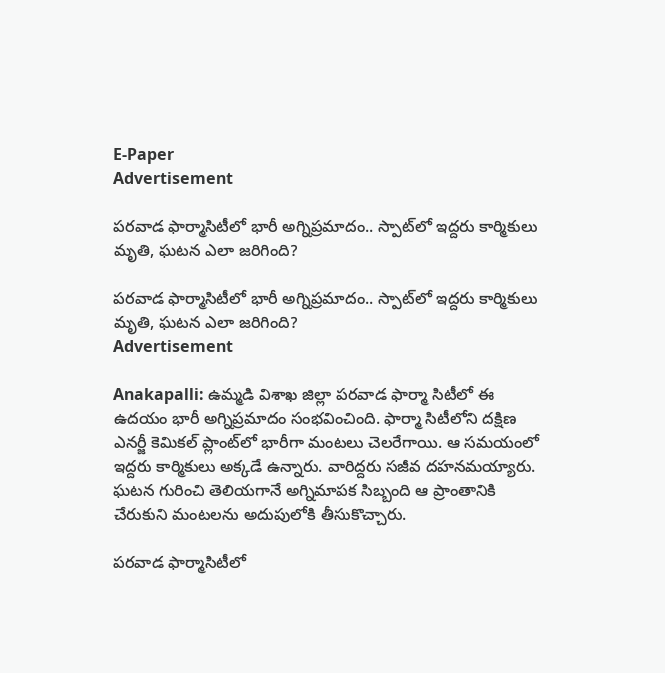E-Paper
Advertisement

పరవాడ ఫార్మాసిటీలో భారీ అగ్నిప్రమాదం.. స్పాట్‌లో ఇద్దరు కార్మికులు మృతి, ఘటన ఎలా జరిగింది?

పరవాడ ఫార్మాసిటీలో భారీ అగ్నిప్రమాదం.. స్పాట్‌లో ఇద్దరు కార్మికులు మృతి, ఘటన ఎలా జరిగింది?
Advertisement

Anakapalli: ఉమ్మడి విశాఖ జిల్లా పరవాడ ఫార్మా సిటీలో ఈ ఉదయం భారీ అగ్నిప్రమాదం సంభవించింది. ఫార్మా సిటీలోని దక్షిణ ఎనర్జీ కెమికల్ ప్లాంట్‌‌లో‌ భారీగా మంటలు చెలరేగాయి. ఆ సమయంలో ఇద్దరు కార్మికులు అక్కడే ఉన్నారు. వారిద్దరు సజీవ దహనమయ్యారు. ఘటన గురించి తెలియగానే అగ్నిమాపక సిబ్బంది ఆ ప్రాంతానికి చేరుకుని మంటలను అదుపులోకి తీసుకొచ్చారు.

పరవాడ ఫార్మాసిటీలో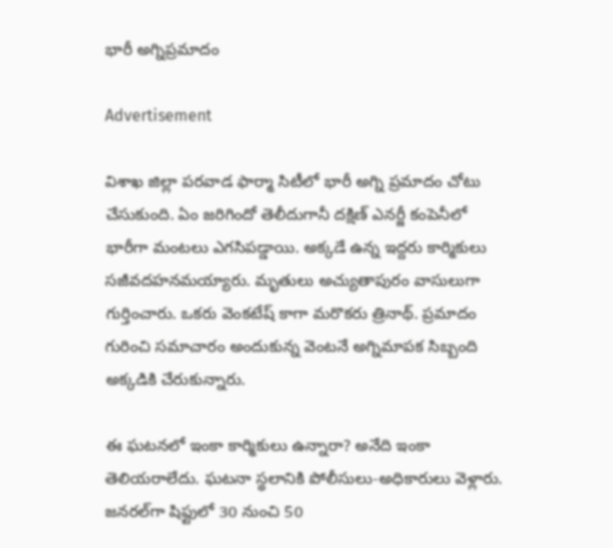భారీ అగ్నిప్రమాదం

Advertisement

విశాఖ జిల్లా పరవాడ ఫార్మా సిటీలో భారీ అగ్ని ప్రమాదం చోటు చేసుకుంది. ఏం జరిగిందో తెలీదుగానీ దక్షిణ్ ఎనర్జీ కంపెనీలో భారీగా మంటలు ఎగసిపడ్డాయి. అక్కడే ఉన్న ఇద్దరు కార్మికులు సజీవదహనమయ్యారు. మృతులు అచ్యుతాపురం వాసులుగా గుర్తించారు. ఒకరు వెంకటేష్ కాగా మరొకరు త్రినాథ్. ప్రమాదం గురించి సమాచారం అందుకున్న వెంటనే అగ్నిమాపక సిబ్బంది అక్కడికి చేరుకున్నారు.

ఈ ఘటనలో ఇంకా కార్మికులు ఉన్నారా? అనేది ఇంకా తెలియరాలేదు. ఘటనా స్థలానికి పోలీసులు-అధికారులు వెళ్లారు. జనరల్‌గా షిఫ్టులో 30 నుంచి 50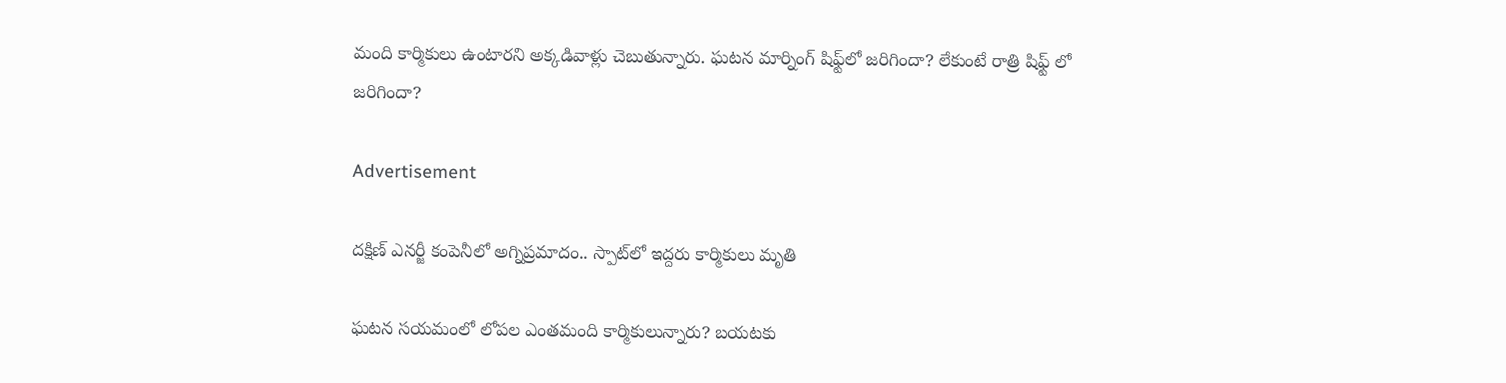మంది కార్మికులు ఉంటారని అక్కడివాళ్లు చెబుతున్నారు. ఘటన మార్నింగ్ షిఫ్ట్‌లో జరిగిందా? లేకుంటే రాత్రి షిఫ్ట్ లో జరిగిందా?

Advertisement

దక్షిణ్ ఎనర్జీ కంపెనీలో అగ్నిప్రమాదం.. స్పాట్‌లో ఇద్దరు కార్మికులు మృతి

ఘటన సయమంలో లోపల ఎంతమంది కార్మికులున్నారు? బయటకు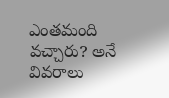ఎంతమంది వచ్చారు? అనే వివరాలు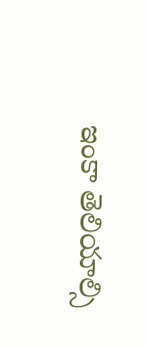ఇంకా తెలియాల్సి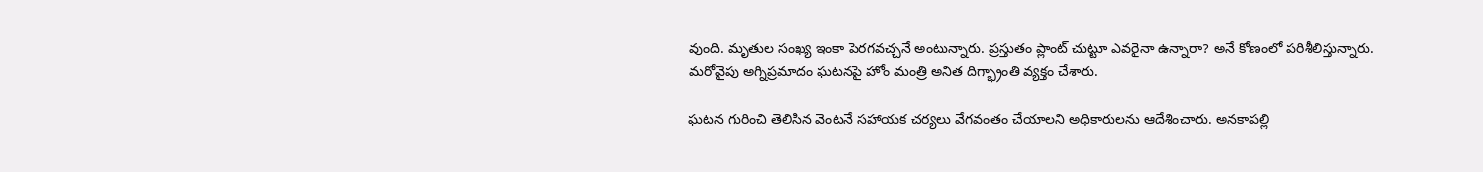వుంది. మృతుల సంఖ్య ఇంకా పెరగవచ్చనే అంటున్నారు. ప్రస్తుతం ప్లాంట్ చుట్టూ ఎవరైనా ఉన్నారా? అనే కోణంలో పరిశీలిస్తున్నారు.  మరోవైపు అగ్నిప్రమాదం ఘటనపై హోం మంత్రి అనిత దిగ్భ్రాంతి వ్యక్తం చేశారు.

ఘటన గురించి తెలిసిన వెంటనే సహాయక చర్యలు వేగవంతం చేయాలని అధికారులను ఆదేశించారు. అనకాపల్లి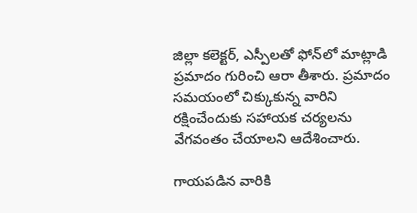జిల్లా కలెక్టర్, ఎస్పీలతో ఫోన్‌లో మాట్లాడి ప్రమాదం గురించి ఆరా తీశారు. ప్రమాదం సమయంలో చిక్కుకున్న వారిని రక్షించేందుకు సహాయక చర్యలను వేగవంతం చేయాలని ఆదేశించారు.

గాయపడిన వారికి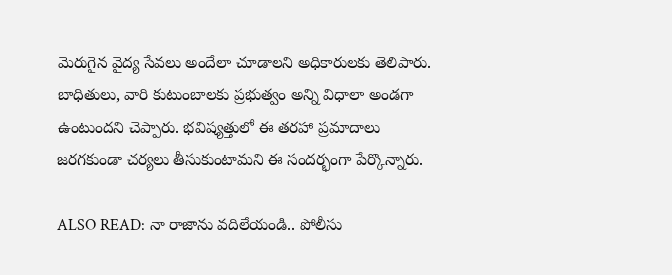మెరుగైన వైద్య సేవలు అందేలా చూడాలని అధికారులకు తెలిపారు. బాధితులు, వారి కుటుంబాలకు ప్రభుత్వం అన్ని విధాలా అండగా ఉంటుందని చెప్పారు. భవిష్యత్తులో ఈ తరహా ప్రమాదాలు జరగకుండా చర్యలు తీసుకుంటామని ఈ సందర్భంగా పేర్కొన్నారు.

ALSO READ: నా రాజాను వదిలేయండి.. పోలీసు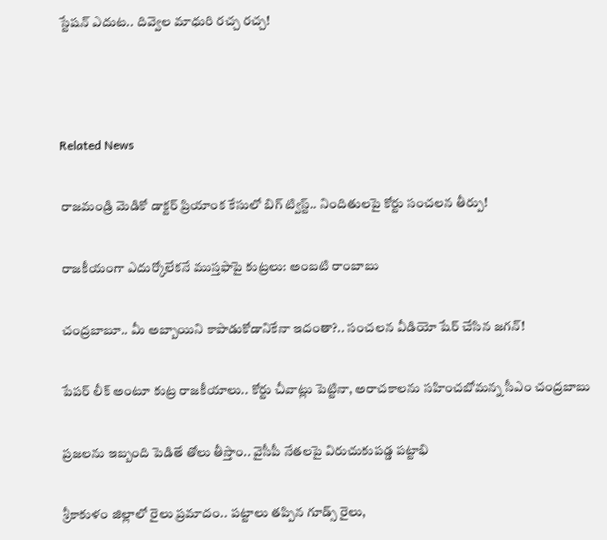స్టేషన్ ఎదుట.. దివ్వెల మాధురి రచ్చ రచ్చ!



Related News

రాజమండ్రి మెడికో డాక్టర్ ప్రియాంక కేసులో బిగ్ ట్విస్ట్.. నిందితులపై కోర్టు సంచలన తీర్పు!

రాజకీయంగా ఎదుర్కోలేకనే ముస్తఫాపై కుట్రలు: అంబటి రాంబాబు

చంద్రబాబూ.. మీ అబ్బాయిని కాపాడుకోడానికేనా ఇదంతా?.. సంచలన వీడియో షేర్ చేసిన జగన్!

పేపర్ లీక్ అంటూ కుట్ర రాజకీయాలు.. కోర్టు చీవాట్లు పెట్టినా, అరాచకాలను సహించబోమన్న సీఎం చంద్రబాబు

ప్రజలను ఇబ్బంది పెడితే తోలు తీస్తాం.. వైసీపీ నేతలపై విరుచుకుపడ్డ పట్టాభి

శ్రీకాకుళం జిల్లాలో రైలు ప్రమాదం.. పట్టాలు తప్పిన గూడ్స్ రైలు,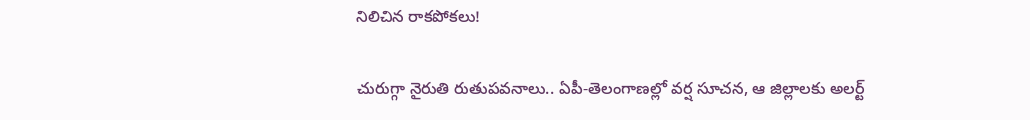నిలిచిన రాకపోకలు!

చురుగ్గా నైరుతి రుతుపవనాలు.. ఏపీ-తెలంగాణల్లో వర్ష సూచన, ఆ జిల్లాలకు అలర్ట్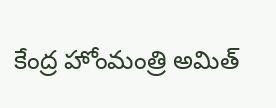కేంద్ర హోంమంత్రి అమిత్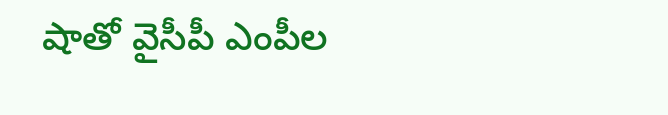షాతో వైసీపీ ఎంపీల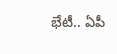భేటీ.. ఏపీ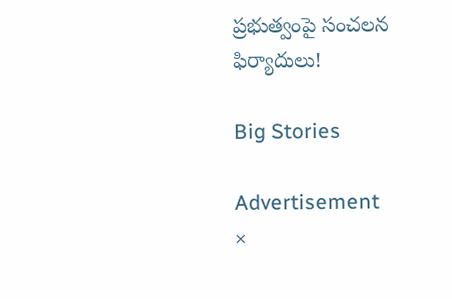ప్రభుత్వంపై సంచలన ఫిర్యాదులు!

Big Stories

Advertisement
×